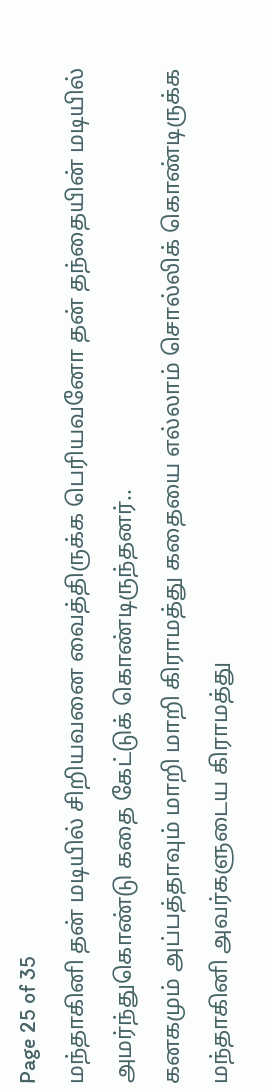Page 25 of 35
மந்தாகினி தன் மடியில் சிறியவனை வைத்திருக்க பெரியவனோ தன் தந்தையின் மடியில் அமர்ந்துகொண்டு கதை கேட்டுக் கொண்டிருந்தனர்..
கனகமும் அப்பத்தாவும் மாறி மாறி கிராமத்து கதையை எல்லாம் சொல்லிக் கொண்டிருக்க மந்தாகினி அவர்களுடைய கிராமத்து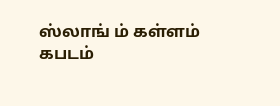ஸ்லாங் ம் கள்ளம் கபடம்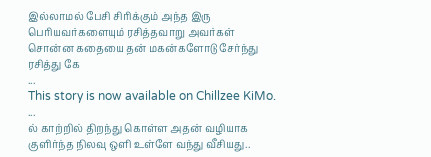இல்லாமல் பேசி சிரிக்கும் அந்த இரு பெரியவர்களையும் ரசித்தவாறு அவர்கள் சொன்ன கதையை தன் மகன்களோடு சேர்ந்து ரசித்து கே
...
This story is now available on Chillzee KiMo.
...
ல் காற்றில் திறந்து கொள்ள அதன் வழியாக குளிர்ந்த நிலவு ஒளி உள்ளே வந்து வீசியது..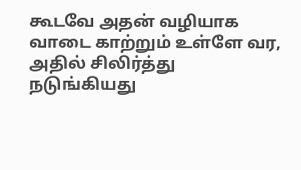கூடவே அதன் வழியாக வாடை காற்றும் உள்ளே வர, அதில் சிலிர்த்து நடுங்கியது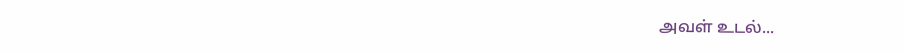அவள் உடல்...